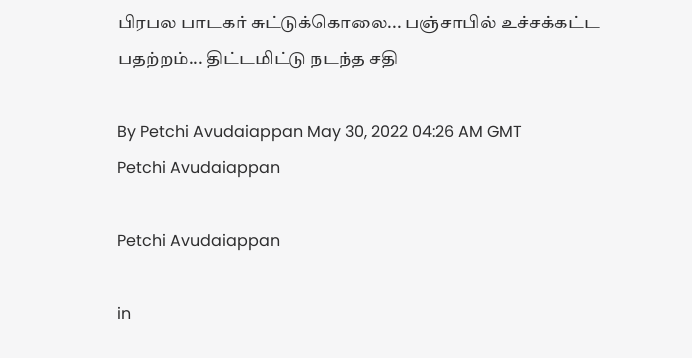பிரபல பாடகர் சுட்டுக்கொலை... பஞ்சாபில் உச்சக்கட்ட பதற்றம்... திட்டமிட்டு நடந்த சதி

By Petchi Avudaiappan May 30, 2022 04:26 AM GMT
Petchi Avudaiappan

Petchi Avudaiappan

in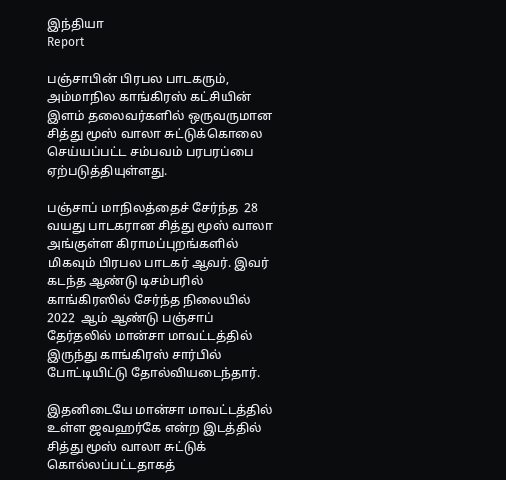இந்தியா
Report

பஞ்சாபின் பிரபல பாடகரும், அம்மாநில காங்கிரஸ் கட்சியின் இளம் தலைவர்களில் ஒருவருமான சித்து மூஸ் வாலா சுட்டுக்கொலை செய்யப்பட்ட சம்பவம் பரபரப்பை ஏற்படுத்தியுள்ளது.

பஞ்சாப் மாநிலத்தைச் சேர்ந்த  28 வயது பாடகரான சித்து மூஸ் வாலா அங்குள்ள கிராமப்புறங்களில் மிகவும் பிரபல பாடகர் ஆவர். இவர்  கடந்த ஆண்டு டிசம்பரில் காங்கிரஸில் சேர்ந்த நிலையில் 2022  ஆம் ஆண்டு பஞ்சாப் தேர்தலில் மான்சா மாவட்டத்தில் இருந்து காங்கிரஸ் சார்பில் போட்டியிட்டு தோல்வியடைந்தார்.

இதனிடையே மான்சா மாவட்டத்தில் உள்ள ஜவஹர்கே என்ற இடத்தில் சித்து மூஸ் வாலா சுட்டுக் கொல்லப்பட்டதாகத்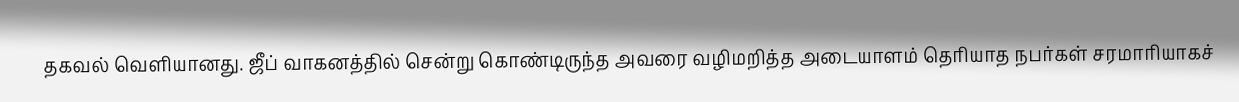தகவல் வெளியானது. ஜீப் வாகனத்தில் சென்று கொண்டிருந்த அவரை வழிமறித்த அடையாளம் தெரியாத நபர்கள் சரமாரியாகச்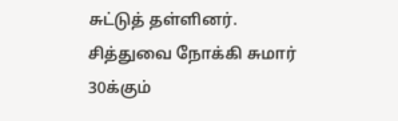சுட்டுத் தள்ளினர். சித்துவை நோக்கி சுமார் 30க்கும்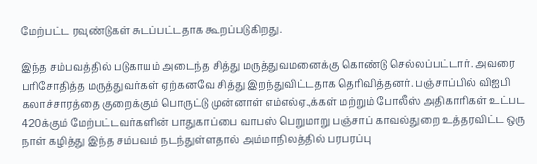மேற்பட்ட ரவுண்டுகள் சுடப்பட்டதாக கூறப்படுகிறது.

இந்த சம்பவத்தில் படுகாயம் அடைந்த சித்து மருத்துவமனைக்கு கொண்டு செல்லப்பட்டார். அவரை பரிசோதித்த மருத்துவர்கள் ஏற்கனவே சித்து இறந்துவிட்டதாக தெரிவித்தனர். பஞ்சாப்பில் விஐபி கலாச்சாரத்தை குறைக்கும் பொருட்டு முன்னாள் எம்எல்ஏ.,க்கள் மற்றும் போலீஸ் அதிகாரிகள் உட்பட 420க்கும் மேற்பட்டவர்களின் பாதுகாப்பை வாபஸ் பெறுமாறு பஞ்சாப் காவல்துறை உத்தரவிட்ட ஒரு நாள் கழித்து இந்த சம்பவம் நடந்துள்ளதால் அம்மாநிலத்தில் பரபரப்பு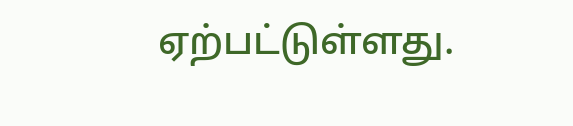ஏற்பட்டுள்ளது.